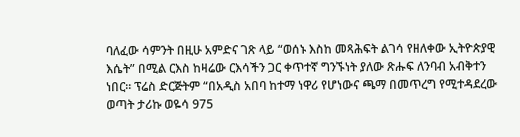ባለፈው ሳምንት በዚሁ አምድና ገጽ ላይ “ወሰኑ እስከ መጻሕፍት ልገሳ የዘለቀው ኢትዮጵያዊ እሴት” በሚል ርእስ ከዛሬው ርእሳችን ጋር ቀጥተኛ ግንኙነት ያለው ጽሑፍ ለንባብ አብቅተን ነበር። ፕሬስ ድርጅትም “በአዲስ አበባ ከተማ ነዋሪ የሆነውና ጫማ በመጥረግ የሚተዳደረው ወጣት ታሪኩ ወዬሳ 975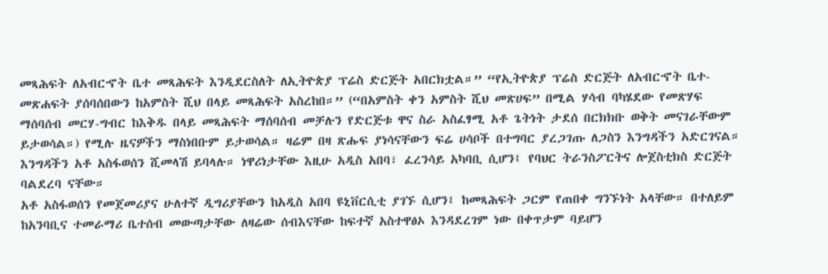መጻሕፍት ለአብርኆት ቤተ መጻሕፍት እንዲደርስለት ለኢትዮጵያ ፕሬስ ድርጅት አበርክቷል።” “የኢትዮጵያ ፕሬስ ድርጅት ለአብርኆት ቤተ-መጽሐፍት ያሰባሰበውን ከአምስት ሺህ በላይ መጻሕፍት አስረከበ።” (“በአምስት ቀን አምስት ሺህ መጽሀፍ” በሚል ሃሳብ ባካሄደው የመጽሃፍ ማሰባሰብ መርሃ-ግብር ከእቅዱ በላይ መጻሕፍት ማሰባሰብ መቻሉን የድርጅቱ ዋና ስራ አስፈፃሚ አቶ ጌትነት ታደሰ በርክክቡ ወቅት መናገራቸውም ይታወሳል።) የሚሉ ዜናዎችን ማስነበቡም ይታወሳል። ዛሬም በዛ ጽሑፍ ያነሳናቸውን ፍሬ ሀሳቦች በተግባር ያረጋገጡ ለጋስን እንግዳችን አድርገናል።
እንግዳችን አቶ አስፋወሰን ሺመላሽ ይባላሉ። ነዋሪነታቸው እዚሁ አዲስ አበባ፣ ፈረንሳይ አካባቢ ሲሆን፤ የባህር ትራንስፖርትና ሎጀስቲክስ ድርጅት ባልደረባ ናቸው።
አቶ አስፋወሰን የመጀመሪያና ሁለተኛ ዲግሪያቸውን ከአዲስ አበባ ዩኒቨርሲቲ ያገኙ ሲሆን፤ ከመጻሕፍት ጋርም የጠበቀ ግንኙነት አላቸው። በተለይም ከአንባቢና ተመራማሪ ቤተሰብ መውጣታቸው ለዛሬው ሰብእናቸው ከፍተኛ አስተዋፅኦ እንዳደረገም ነው በቀጥታም ባይሆን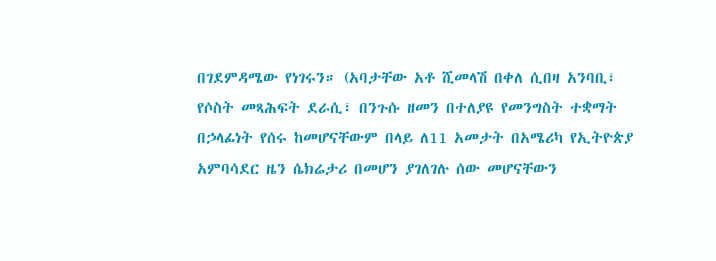በገደምዳሜው የነገሩን። (አባታቸው አቶ ሺመላሽ በቀለ ሲበዛ አንባቢ፣ የሶስት መጻሕፍት ደራሲ፣ በንጉሱ ዘመን በተለያዩ የመንግስት ተቋማት በኃላፊነት የሰሩ ከመሆናቸውም በላይ ለ11 አመታት በአሜሪካ የኢትዮጵያ አምባሳደር ዜን ሴክሬታሪ በመሆን ያገለገሉ ሰው መሆናቸውን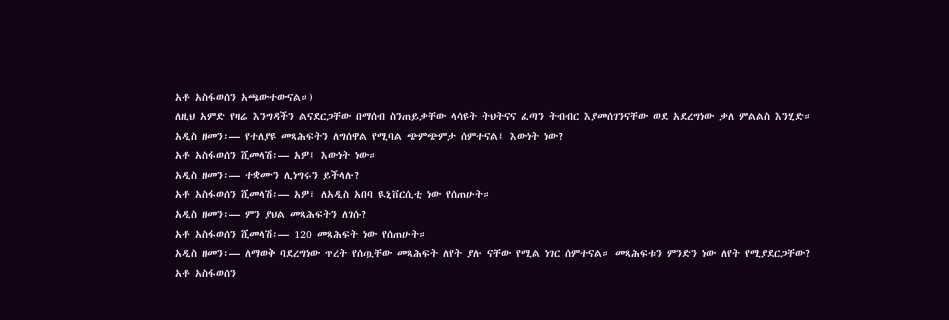አቶ አስፋወሰን አጫውተውናል።)
ለዚህ አምድ የዛሬ እንግዳችን ልናደርጋቸው በማሰብ ስንጠይቃቸው ላሳዩት ትህትናና ፈጣን ትብብር እያመሰገንናቸው ወደ አደረግነው ቃለ ምልልስ እንሂድ።
አዲስ ዘመን፡— የተለያዩ መጻሕፍትን ለግሰዋል የሚባል ጭምጭምታ ሰምተናል፤ እውነት ነው?
አቶ አስፋወሰን ሺመላሽ፡— አዎ፤ እውነት ነው።
አዲስ ዘመን፡— ተቋሙን ሊነግሩን ይችላሉ?
አቶ አስፋወሰን ሺመላሽ፡— አዎ፣ ለአዲስ አበባ ዪኒቨርሲቲ ነው የሰጠሁት።
አዲስ ዘመን፡— ምን ያህል መጻሕፍትን ለገሱ?
አቶ አስፋወሰን ሺመላሽ፡— 120 መጻሕፍት ነው የሰጠሁት።
አዲስ ዘመን፡— ለማወቅ ባደረግነው ጥረት የሰጧቸው መጻሕፍት ለየት ያሉ ናቸው የሚል ነገር ሰምተናል። መጻሕፍቱን ምንድን ነው ለየት የሚያደርጋቸው?
አቶ አስፋወሰን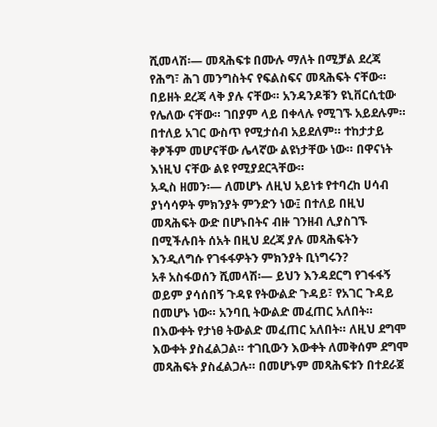ሺመላሽ፡— መጻሕፍቱ በሙሉ ማለት በሚቻል ደረጃ የሕግ፣ ሕገ መንግስትና የፍልስፍና መጻሕፍት ናቸው። በይዘት ደረጃ ላቅ ያሉ ናቸው። አንዳንዶቹን ዩኒቨርሲቲው የሌለው ናቸው። ገበያም ላይ በቀላሉ የሚገኙ አይደሉም። በተለይ አገር ውስጥ የሚታሰብ አይደለም። ተከታታይ ቅፆችም መሆናቸው ሌላኛው ልዩነታቸው ነው። በዋናነት እነዚህ ናቸው ልዩ የሚያደርጓቸው።
አዲስ ዘመን፡— ለመሆኑ ለዚህ አይነቱ የተባረከ ሀሳብ ያነሳሳዎት ምክንያት ምንድን ነው፤ በተለይ በዚህ መጻሕፍት ውድ በሆኑበትና ብዙ ገንዘብ ሊያስገኙ በሚችሉበት ሰአት በዚህ ደረጃ ያሉ መጻሕፍትን እንዲለግሱ የገፋፋዎትን ምክንያት ቢነግሩን?
አቶ አስፋወሰን ሺመላሽ፡— ይህን እንዳደርግ የገፋፋኝ ወይም ያሳሰበኝ ጉዳዩ የትውልድ ጉዳይ፣ የአገር ጉዳይ በመሆኑ ነው። አንባቢ ትውልድ መፈጠር አለበት። በእውቀት የታነፀ ትውልድ መፈጠር አለበት። ለዚህ ደግሞ እውቀት ያስፈልጋል። ተገቢውን እውቀት ለመቅሰም ደግሞ መጻሕፍት ያስፈልጋሉ። በመሆኑም መጻሕፍቱን በተደራጀ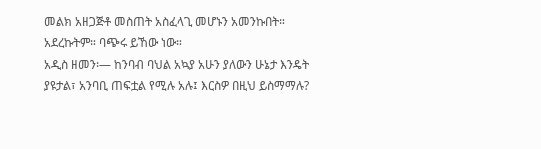መልክ አዘጋጅቶ መስጠት አስፈላጊ መሆኑን አመንኩበት። አደረኩትም። ባጭሩ ይኸው ነው።
አዲስ ዘመን፡— ከንባብ ባህል አኳያ አሁን ያለውን ሁኔታ እንዴት ያዩታል፣ አንባቢ ጠፍቷል የሚሉ አሉ፤ እርስዎ በዚህ ይስማማሉ?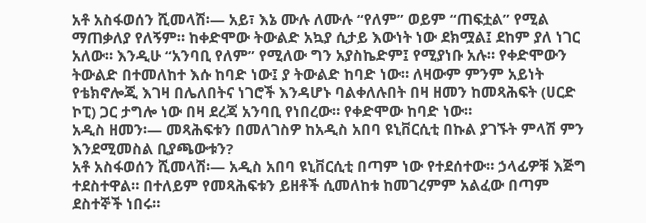አቶ አስፋወሰን ሺመላሽ፡— አይ፣ እኔ ሙሉ ለሙሉ “የለም” ወይም “ጠፍቷል” የሚል ማጠቃለያ የለኝም። ከቀድሞው ትውልድ አኳያ ሲታይ እውነት ነው ደክሟል፤ ደከም ያለ ነገር አለው። እንዲሁ “አንባቢ የለም” የሚለው ግን አያስኬድም፤ የሚያነቡ አሉ። የቀድሞውን ትውልድ በተመለከተ እሱ ከባድ ነው፤ ያ ትውልድ ከባድ ነው። ለዛውም ምንም አይነት የቴክኖሎጂ እገዛ በሌለበትና ነገሮች እንዳሆኑ ባልቀለሉበት በዛ ዘመን ከመጻሕፍት (ሀርድ ኮፒ) ጋር ታግሎ ነው በዛ ደረጃ አንባቢ የነበረው። የቀድሞው ከባድ ነው።
አዲስ ዘመን፡— መጻሕፍቱን በመለገስዎ ከአዲስ አበባ ዩኒቨርሲቲ በኩል ያገኙት ምላሽ ምን እንደሚመስል ቢያጫውቱን?
አቶ አስፋወሰን ሺመላሽ፡— አዲስ አበባ ዩኒቨርሲቲ በጣም ነው የተደሰተው። ኃላፊዎቹ እጅግ ተደስተዋል። በተለይም የመጻሕፍቱን ይዘቶች ሲመለከቱ ከመገረምም አልፈው በጣም ደስተኞች ነበሩ።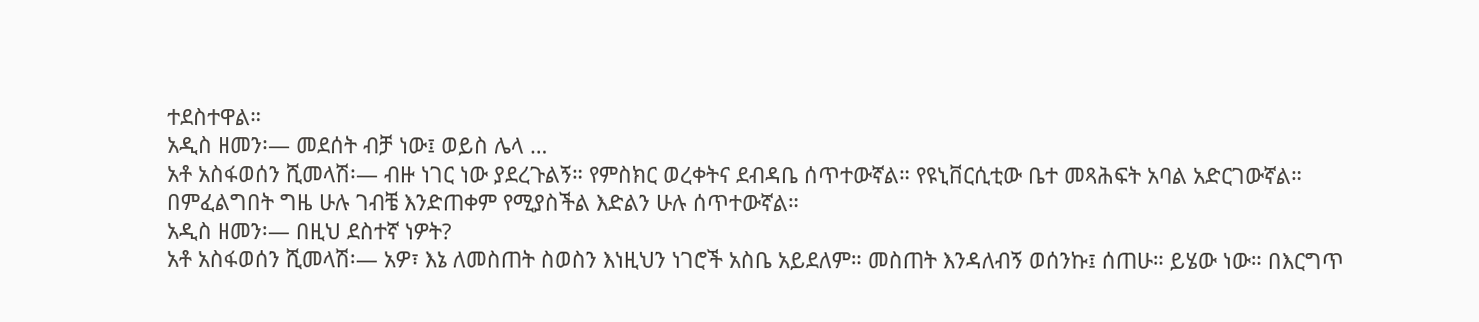ተደስተዋል።
አዲስ ዘመን፡— መደሰት ብቻ ነው፤ ወይስ ሌላ …
አቶ አስፋወሰን ሺመላሽ፡— ብዙ ነገር ነው ያደረጉልኝ። የምስክር ወረቀትና ደብዳቤ ሰጥተውኛል። የዩኒቨርሲቲው ቤተ መጻሕፍት አባል አድርገውኛል። በምፈልግበት ግዜ ሁሉ ገብቼ እንድጠቀም የሚያስችል እድልን ሁሉ ሰጥተውኛል።
አዲስ ዘመን፡— በዚህ ደስተኛ ነዎት?
አቶ አስፋወሰን ሺመላሽ፡— አዎ፣ እኔ ለመስጠት ስወስን እነዚህን ነገሮች አስቤ አይደለም። መስጠት እንዳለብኝ ወሰንኩ፤ ሰጠሁ። ይሄው ነው። በእርግጥ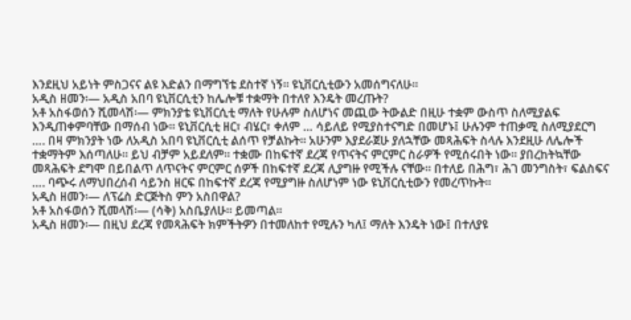እንደዚህ አይነት ምስጋናና ልዩ እድልን በማግኘቴ ደስተኛ ነኝ። ዩኒቨርሲቲውን አመሰግናለሁ።
አዲስ ዘመን፡— አዲስ አበባ ዩኒቨርሲቲን ከሌሎቹ ተቋማት በተለየ እንዴት መረጡት?
አቶ አስፋወሰን ሺመላሽ፡— ምክንያቴ ዩኒቨርሲቲ ማለት የሁሉም ስለሆነና መጪው ትውልድ በዚሁ ተቋም ውስጥ ስለሚያልፍ እንዲጠቀምባቸው በማሰብ ነው። ዩኒቨርሲቲ ዘር፣ ብሄር፣ ቀለም … ሳይለይ የሚያስተናግድ በመሆኑ፤ ሁሉንም ተጠቃሚ ስለሚያደርግ …. በዛ ምክንያት ነው ለአዲስ አበባ ዩኒቨርሲቲ ልሰጥ የቻልኩት። አሁንም እያደራጀሁ ያለኋቸው መጻሕፍት ስላሉ እንደዚሁ ለሌሎች ተቋማትም እሰጣለሁ። ይህ ብቻም አይደለም። ተቋሙ በከፍተኛ ደረጃ የጥናትና ምርምር ስራዎች የሚሰሩበት ነው። ያበረከትኳቸው መጻሕፍት ደግሞ በይበልጥ ለጥናትና ምርምር ሰዎች በከፍተኛ ደረጃ ሊያግዙ የሚችሉ ናቸው። በተለይ በሕግ፣ ሕገ መንግስት፣ ፍልስፍና …. ባጭሩ ለማህበረሰብ ሳይንስ ዘርፍ በከፍተኛ ደረጃ የሚያግዙ ስለሆነም ነው ዩኒቨርሲቲውን የመረጥኩት።
አዲስ ዘመን፡— ለፕሬስ ድርጅትስ ምን አስበዋል?
አቶ አስፋወሰን ሺመላሽ፡— (ሳቅ) አስቤያለሁ። ይመጣል።
አዲስ ዘመን፡— በዚህ ደረጃ የመጻሕፍት ክምችትዎን በተመለከተ የሚሉን ካለ፤ ማለት እንዴት ነው፤ በተለያዩ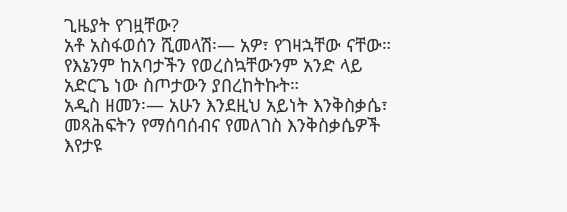ጊዜያት የገዟቸው?
አቶ አስፋወሰን ሺመላሽ፡— አዎ፣ የገዛኋቸው ናቸው። የእኔንም ከአባታችን የወረስኳቸውንም አንድ ላይ አድርጌ ነው ስጦታውን ያበረከትኩት።
አዲስ ዘመን፡— አሁን እንደዚህ አይነት እንቅስቃሴ፣ መጻሕፍትን የማሰባሰብና የመለገስ እንቅስቃሴዎች እየታዩ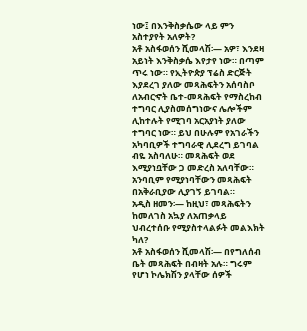ነው፤ በእንቅስቃሴው ላይ ምን አስተያየት አለዎት?
አቶ አስፋወሰን ሺመላሽ፡— አዎ፣ እንደዛ አይነት እንቅስቃሴ እየታየ ነው። በጣም ጥሩ ነው። የኢትዮጵያ ፕሬስ ድርጅት እያደረገ ያለው መጻሕፍትን አሰባስቦ ለአብርኆት ቤተ-መጻሕፍት የማስረከብ ተግባር ሊያስመሰግነውና ሌሎችም ሊከተሉት የሚገባ አርአያነት ያለው ተግባር ነው። ይህ በሁሉም የአገራችን አካባቢዎች ተግባራዊ ሊደረግ ይገባል ብዬ አስባለሁ። መጻሕፍት ወደ እሚያነቧቸው ጋ መድረስ አለባቸው። አንባቢም የሚያነባቸውን መጻሕፍት በአቅራቢያው ሊያገኝ ይገባል።
አዲስ ዘመን፡— ከዚህ፣ መጻሕፍትን ከመለገስ አኳያ ለአጠቃላይ ህብረተሰቡ የሚያስተላልፉት መልእክት ካለ?
አቶ አስፋወሰን ሺመላሽ፡— በየግለሰብ ቤት መጻሕፍት በብዛት አሉ። ግሩም የሆነ ኮሌክሽን ያላቸው ሰዎች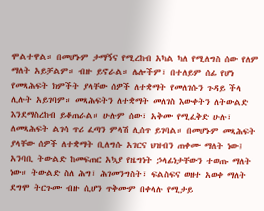ሞልተዋል። በመሆኑም ታማኝና የሚረከብ አካል ካለ የሚለግስ ሰው የለም ማለት አይቻልም። ብዙ ይኖራል። ሌሎችም፣ በተለይም ሰፊ የሆነ የመጻሕፍት ክምችት ያላቸው ሰዎች ለተቋማት የመለገሱን ጉዳይ ችላ ሊሉት አይገባም። መጻሕፍትን ለተቋማት መለገስ እውቀትን ለትውልድ እንደማስረከብ ይቆጠራል። ሁሉም ሰው፣ አቅሙ የሚፈቅድ ሁሉ፣ ለመጻሕፍት ልገሳ ጥሪ ፈጣን ምላሽ ሊሰጥ ይገባል። በመሆኑም መጻሕፍት ያላቸው ሰዎች ለተቋማት ቢለግሱ አገርና ህዝብን ጠቀሙ ማለት ነው፤ አንባቢ ትውልድ ከመፍጠር አኳያ የዜግነት ኃላፊነታቸውን ተወጡ ማለት ነው። ትውልድ ስለ ሕግ፣ ሕገመንግስት፣ ፍልስፍና ወዘተ አወቀ ማለት ደግሞ ትርጉሙ ብዙ ሲሆን ጥቅሙም በቀላሉ የሚታይ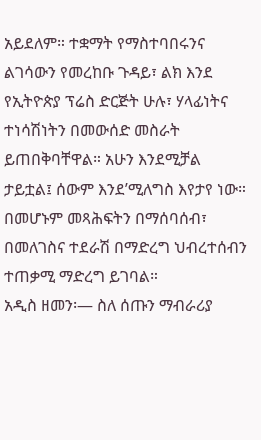አይደለም። ተቋማት የማስተባበሩንና ልገሳውን የመረከቡ ጉዳይ፣ ልክ እንደ የኢትዮጵያ ፕሬስ ድርጅት ሁሉ፣ ሃላፊነትና ተነሳሽነትን በመውሰድ መስራት ይጠበቅባቸዋል። አሁን እንደሚቻል ታይቷል፤ ሰውም እንደ’ሚለግስ እየታየ ነው። በመሆኑም መጻሕፍትን በማሰባሰብ፣ በመለገስና ተደራሽ በማድረግ ህብረተሰብን ተጠቃሚ ማድረግ ይገባል።
አዲስ ዘመን፡— ስለ ሰጡን ማብራሪያ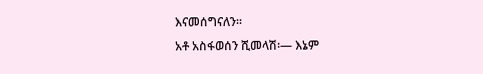እናመሰግናለን።
አቶ አስፋወሰን ሺመላሽ፡— እኔም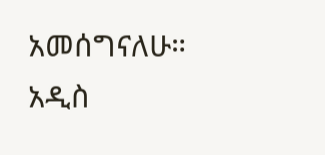አመሰግናለሁ።
አዲስ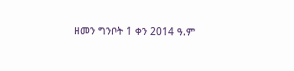ዘመን ግንቦት 1 ቀን 2014 ዓ.ም